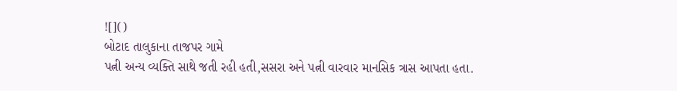![]()
બોટાદ તાલુકાના તાજપર ગામે
પત્ની અન્ય વ્યક્તિ સાથે જતી રહી હતી,સસરા અને પત્ની વારવાર માનસિક ત્રાસ આપતા હતા.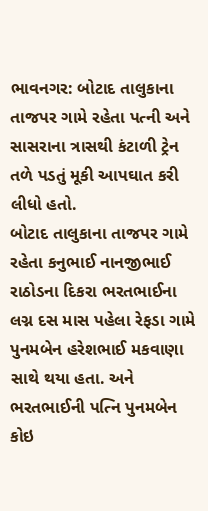ભાવનગર: બોટાદ તાલુકાના તાજપર ગામે રહેતા પત્ની અને સાસરાના ત્રાસથી કંટાળી ટ્રેન તળે પડતું મૂકી આપઘાત કરી લીધો હતો.
બોટાદ તાલુકાના તાજપર ગામે રહેતા કનુભાઈ નાનજીભાઈ રાઠોડના દિકરા ભરતભાઈના લગ્ન દસ માસ પહેલા રેફડા ગામે પુનમબેન હરેશભાઈ મકવાણા સાથે થયા હતા. અને ભરતભાઈની પત્નિ પુનમબેન કોઇ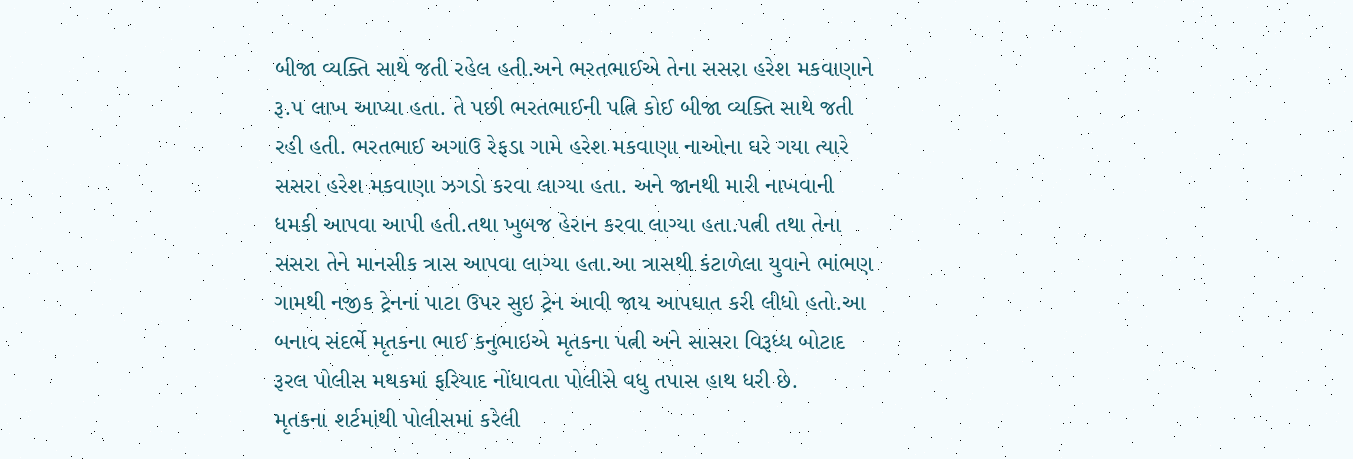બીજા વ્યક્તિ સાથે જતી રહેલ હતી.અને ભરતભાઈએ તેના સસરા હરેશ મકવાણાને રૂ.૫ લાખ આપ્યા હતા. તે પછી ભરતભાઈની પત્નિ કોઈ બીજા વ્યક્તિ સાથે જતી રહી હતી. ભરતભાઈ અગાઉ રેફડા ગામે હરેશ મકવાણા નાઓના ઘરે ગયા ત્યારે સસરા હરેશ મકવાણા ઝગડો કરવા લાગ્યા હતા. અને જાનથી મારી નાખવાની ધમકી આપવા આપી હતી.તથા ખુબજ હેરાન કરવા લાગ્યા હતા.પત્ની તથા તેના સસરા તેને માનસીક ત્રાસ આપવા લાગ્યા હતા.આ ત્રાસથી કંટાળેલા યુવાને ભાંભણ ગામથી નજીક ટ્રેનનાં પાટા ઉપર સુઇ ટ્રેન આવી જાય આપઘાત કરી લીધો હતો.આ બનાવ સંદર્ભે મૃતકના ભાઈ કનુભાઇએ મૃતકના પત્ની અને સાસરા વિરૂધ્ધ બોટાદ રૂરલ પોલીસ મથકમાં ફરિયાદ નોંધાવતા પોલીસે વધુ તપાસ હાથ ધરી છે.
મૃતકના શર્ટમાંથી પોલીસમાં કરેલી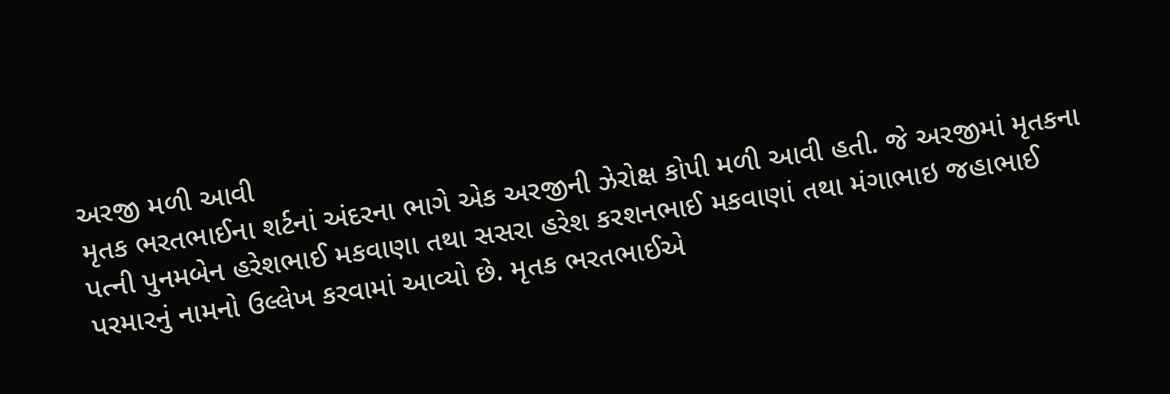અરજી મળી આવી
મૃતક ભરતભાઈના શર્ટનાં અંદરના ભાગે એક અરજીની ઝેરોક્ષ કોપી મળી આવી હતી. જે અરજીમાં મૃતકના પત્ની પુનમબેન હરેશભાઈ મકવાણા તથા સસરા હરેશ કરશનભાઈ મકવાણાં તથા મંગાભાઇ જહાભાઈ પરમારનું નામનો ઉલ્લેખ કરવામાં આવ્યો છે. મૃતક ભરતભાઈએ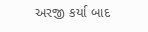અરજી કર્યા બાદ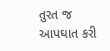તુરત જ આપઘાત કરી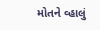મોતને વ્હાલું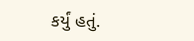કર્યું હતું.